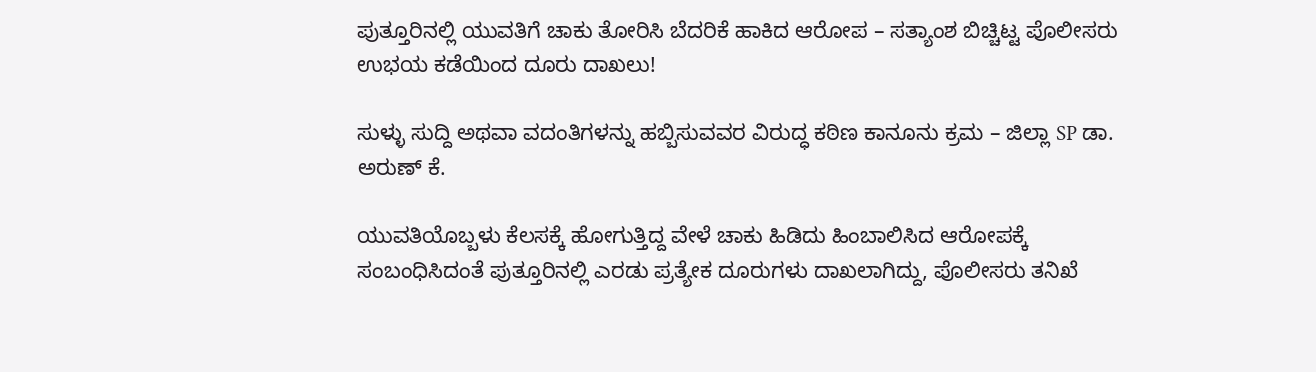ಪುತ್ತೂರಿನಲ್ಲಿ ಯುವತಿಗೆ ಚಾಕು ತೋರಿಸಿ ಬೆದರಿಕೆ ಹಾಕಿದ ಆರೋಪ – ಸತ್ಯಾಂಶ ಬಿಚ್ಚಿಟ್ಟ ಪೊಲೀಸರು
ಉಭಯ ಕಡೆಯಿಂದ ದೂರು ದಾಖಲು!

ಸುಳ್ಳು ಸುದ್ದಿ ಅಥವಾ ವದಂತಿಗಳನ್ನು ಹಬ್ಬಿಸುವವರ ವಿರುದ್ಧ ಕಠಿಣ ಕಾನೂನು ಕ್ರಮ – ಜಿಲ್ಲಾ SP ಡಾ. ಅರುಣ್ ಕೆ.

ಯುವತಿಯೊಬ್ಬಳು ಕೆಲಸಕ್ಕೆ ಹೋಗುತ್ತಿದ್ದ ವೇಳೆ ಚಾಕು ಹಿಡಿದು ಹಿಂಬಾಲಿಸಿದ ಆರೋಪಕ್ಕೆ ಸಂಬಂಧಿಸಿದಂತೆ ಪುತ್ತೂರಿನಲ್ಲಿ ಎರಡು ಪ್ರತ್ಯೇಕ ದೂರುಗಳು ದಾಖಲಾಗಿದ್ದು, ಪೊಲೀಸರು ತನಿಖೆ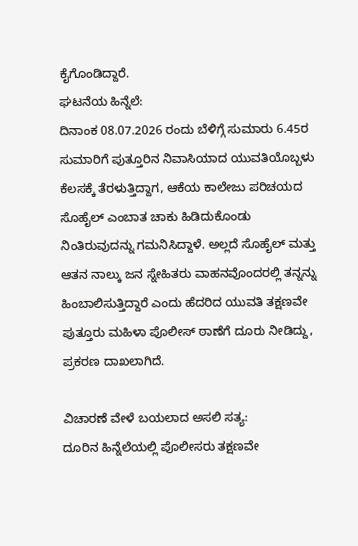ಕೈಗೊಂಡಿದ್ದಾರೆ.
ಘಟನೆಯ ಹಿನ್ನೆಲೆ:
ದಿನಾಂಕ 08.07.2026 ರಂದು ಬೆಳಿಗ್ಗೆ ಸುಮಾರು 6.45ರ ಸುಮಾರಿಗೆ ಪುತ್ತೂರಿನ ನಿವಾಸಿಯಾದ ಯುವತಿಯೊಬ್ಬಳು ಕೆಲಸಕ್ಕೆ ತೆರಳುತ್ತಿದ್ದಾಗ, ಆಕೆಯ ಕಾಲೇಜು ಪರಿಚಯದ ಸೊಹೈಲ್ ಎಂಬಾತ ಚಾಕು ಹಿಡಿದುಕೊಂಡು ನಿಂತಿರುವುದನ್ನು ಗಮನಿಸಿದ್ದಾಳೆ. ಅಲ್ಲದೆ ಸೊಹೈಲ್ ಮತ್ತು ಆತನ ನಾಲ್ಕು ಜನ ಸ್ನೇಹಿತರು ವಾಹನವೊಂದರಲ್ಲಿ ತನ್ನನ್ನು ಹಿಂಬಾಲಿಸುತ್ತಿದ್ದಾರೆ ಎಂದು ಹೆದರಿದ ಯುವತಿ ತಕ್ಷಣವೇ ಪುತ್ತೂರು ಮಹಿಳಾ ಪೊಲೀಸ್ ಠಾಣೆಗೆ ದೂರು ನೀಡಿದ್ದು, ಪ್ರಕರಣ ದಾಖಲಾಗಿದೆ.

ವಿಚಾರಣೆ ವೇಳೆ ಬಯಲಾದ ಅಸಲಿ ಸತ್ಯ:
ದೂರಿನ ಹಿನ್ನೆಲೆಯಲ್ಲಿ ಪೊಲೀಸರು ತಕ್ಷಣವೇ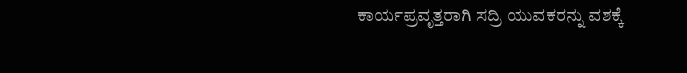ಕಾರ್ಯಪ್ರವೃತ್ತರಾಗಿ ಸದ್ರಿ ಯುವಕರನ್ನು ವಶಕ್ಕೆ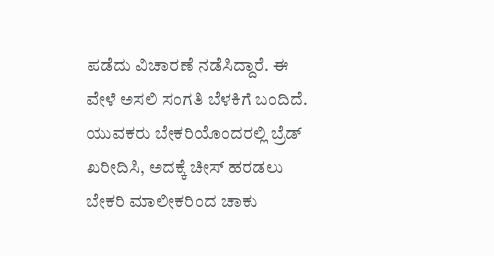ಪಡೆದು ವಿಚಾರಣೆ ನಡೆಸಿದ್ದಾರೆ. ಈ ವೇಳೆ ಅಸಲಿ ಸಂಗತಿ ಬೆಳಕಿಗೆ ಬಂದಿದೆ. ಯುವಕರು ಬೇಕರಿಯೊಂದರಲ್ಲಿ ಬ್ರೆಡ್ ಖರೀದಿಸಿ, ಅದಕ್ಕೆ ಚೀಸ್ ಹರಡಲು ಬೇಕರಿ ಮಾಲೀಕರಿಂದ ಚಾಕು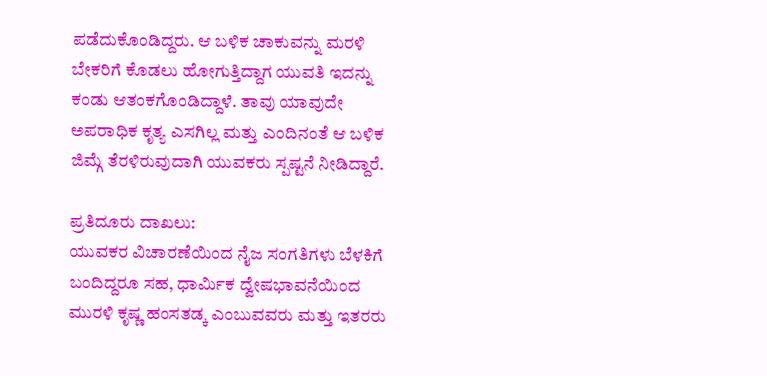ಪಡೆದುಕೊಂಡಿದ್ದರು. ಆ ಬಳಿಕ ಚಾಕುವನ್ನು ಮರಳಿ ಬೇಕರಿಗೆ ಕೊಡಲು ಹೋಗುತ್ತಿದ್ದಾಗ ಯುವತಿ ಇದನ್ನು ಕಂಡು ಆತಂಕಗೊಂಡಿದ್ದಾಳೆ. ತಾವು ಯಾವುದೇ ಅಪರಾಧಿಕ ಕೃತ್ಯ ಎಸಗಿಲ್ಲ ಮತ್ತು ಎಂದಿನಂತೆ ಆ ಬಳಿಕ ಜಿಮ್ಗೆ ತೆರಳಿರುವುದಾಗಿ ಯುವಕರು ಸ್ಪಷ್ಟನೆ ನೀಡಿದ್ದಾರೆ.

ಪ್ರತಿದೂರು ದಾಖಲು:
ಯುವಕರ ವಿಚಾರಣೆಯಿಂದ ನೈಜ ಸಂಗತಿಗಳು ಬೆಳಕಿಗೆ ಬಂದಿದ್ದರೂ ಸಹ, ಧಾರ್ಮಿಕ ದ್ವೇಷಭಾವನೆಯಿಂದ ಮುರಳಿ ಕೃಷ್ಣ ಹಂಸತಡ್ಕ ಎಂಬುವವರು ಮತ್ತು ಇತರರು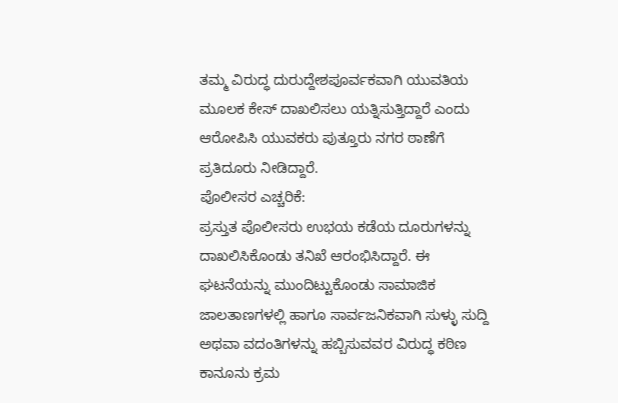ತಮ್ಮ ವಿರುದ್ಧ ದುರುದ್ದೇಶಪೂರ್ವಕವಾಗಿ ಯುವತಿಯ ಮೂಲಕ ಕೇಸ್ ದಾಖಲಿಸಲು ಯತ್ನಿಸುತ್ತಿದ್ದಾರೆ ಎಂದು ಆರೋಪಿಸಿ ಯುವಕರು ಪುತ್ತೂರು ನಗರ ಠಾಣೆಗೆ ಪ್ರತಿದೂರು ನೀಡಿದ್ದಾರೆ.
ಪೊಲೀಸರ ಎಚ್ಚರಿಕೆ:
ಪ್ರಸ್ತುತ ಪೊಲೀಸರು ಉಭಯ ಕಡೆಯ ದೂರುಗಳನ್ನು ದಾಖಲಿಸಿಕೊಂಡು ತನಿಖೆ ಆರಂಭಿಸಿದ್ದಾರೆ. ಈ ಘಟನೆಯನ್ನು ಮುಂದಿಟ್ಟುಕೊಂಡು ಸಾಮಾಜಿಕ ಜಾಲತಾಣಗಳಲ್ಲಿ ಹಾಗೂ ಸಾರ್ವಜನಿಕವಾಗಿ ಸುಳ್ಳು ಸುದ್ದಿ ಅಥವಾ ವದಂತಿಗಳನ್ನು ಹಬ್ಬಿಸುವವರ ವಿರುದ್ಧ ಕಠಿಣ ಕಾನೂನು ಕ್ರಮ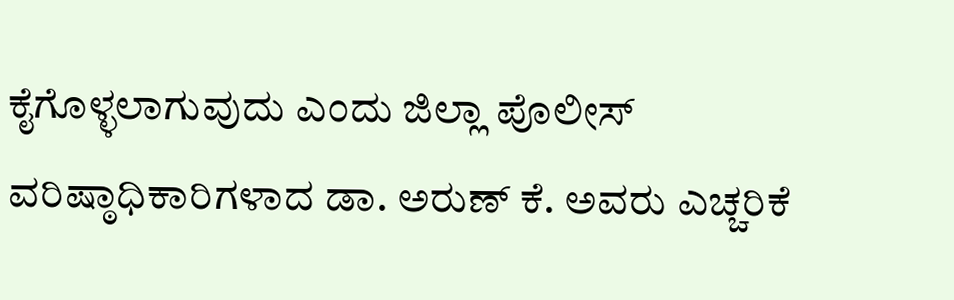ಕೈಗೊಳ್ಳಲಾಗುವುದು ಎಂದು ಜಿಲ್ಲಾ ಪೊಲೀಸ್ ವರಿಷ್ಠಾಧಿಕಾರಿಗಳಾದ ಡಾ. ಅರುಣ್ ಕೆ. ಅವರು ಎಚ್ಚರಿಕೆ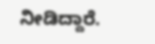ನೀಡಿದ್ದಾರೆ.